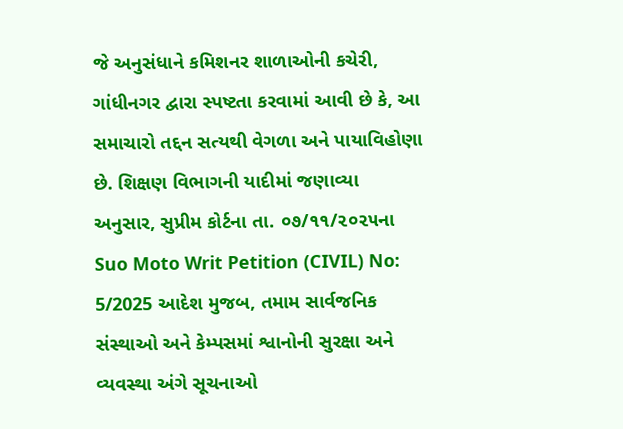જે અનુસંધાને કમિશનર શાળાઓની કચેરી, ગાંધીનગર દ્વારા સ્પષ્ટતા કરવામાં આવી છે કે, આ સમાચારો તદ્દન સત્યથી વેગળા અને પાયાવિહોણા છે. શિક્ષણ વિભાગની યાદીમાં જણાવ્યા અનુસાર, સુપ્રીમ કોર્ટના તા. ૦૭/૧૧/૨૦૨૫ના Suo Moto Writ Petition (CIVIL) No: 5/2025 આદેશ મુજબ, તમામ સાર્વજનિક સંસ્થાઓ અને કેમ્પસમાં શ્વાનોની સુરક્ષા અને વ્યવસ્થા અંગે સૂચનાઓ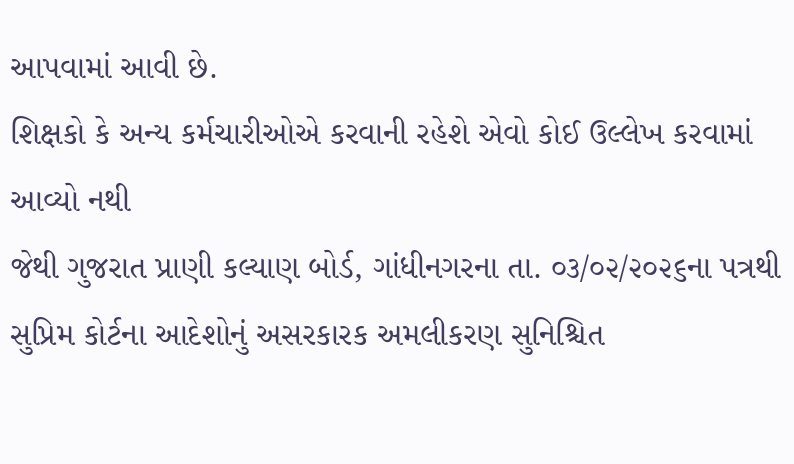આપવામાં આવી છે.
શિક્ષકો કે અન્ય કર્મચારીઓએ કરવાની રહેશે એવો કોઈ ઉલ્લેખ કરવામાં આવ્યો નથી
જેથી ગુજરાત પ્રાણી કલ્યાણ બોર્ડ, ગાંધીનગરના તા. ૦૩/૦૨/૨૦૨૬ના પત્રથી સુપ્રિમ કોર્ટના આદેશોનું અસરકારક અમલીકરણ સુનિશ્ચિત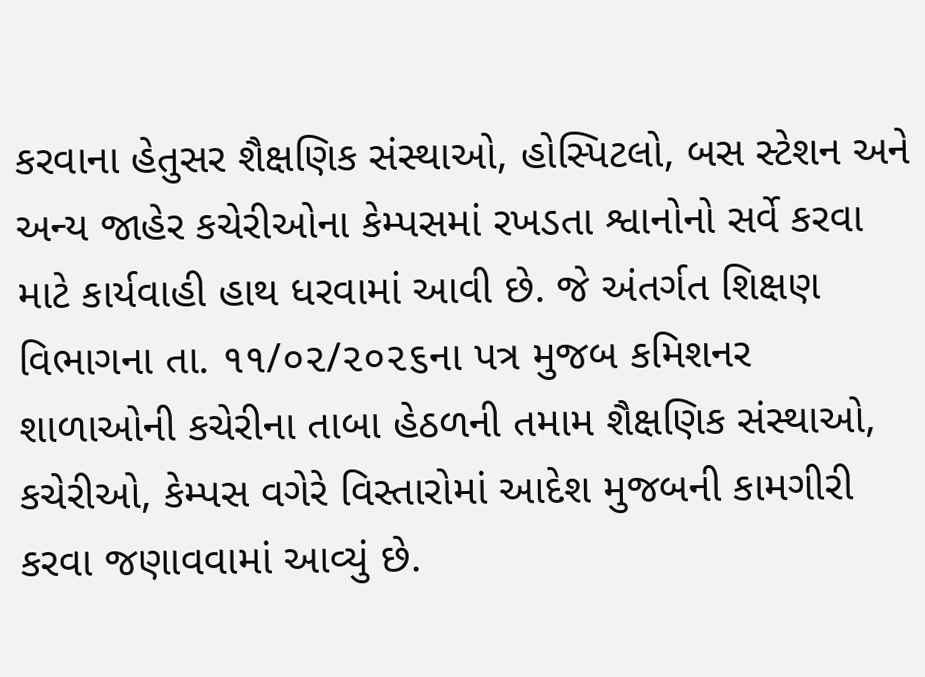કરવાના હેતુસર શૈક્ષણિક સંસ્થાઓ, હોસ્પિટલો, બસ સ્ટેશન અને અન્ય જાહેર કચેરીઓના કેમ્પસમાં રખડતા શ્વાનોનો સર્વે કરવા માટે કાર્યવાહી હાથ ધરવામાં આવી છે. જે અંતર્ગત શિક્ષણ વિભાગના તા. ૧૧/૦૨/૨૦૨૬ના પત્ર મુજબ કમિશનર શાળાઓની કચેરીના તાબા હેઠળની તમામ શૈક્ષણિક સંસ્થાઓ, કચેરીઓ, કેમ્પસ વગેરે વિસ્તારોમાં આદેશ મુજબની કામગીરી કરવા જણાવવામાં આવ્યું છે.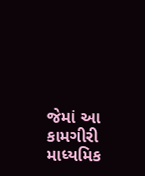જેમાં આ કામગીરી માધ્યમિક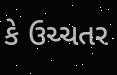કે ઉચ્ચતર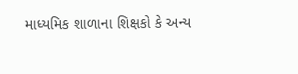માધ્યમિક શાળાના શિક્ષકો કે અન્ય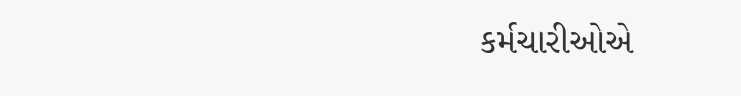કર્મચારીઓએ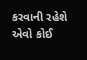કરવાની રહેશે એવો કોઈ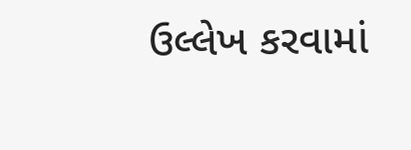ઉલ્લેખ કરવામાં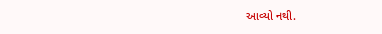આવ્યો નથી.